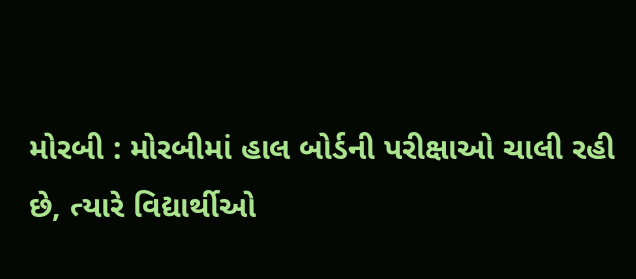મોરબી : મોરબીમાં હાલ બોર્ડની પરીક્ષાઓ ચાલી રહી છે, ત્યારે વિદ્યાર્થીઓ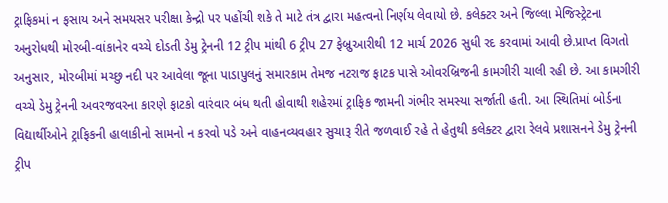ટ્રાફિકમાં ન ફસાય અને સમયસર પરીક્ષા કેન્દ્રો પર પહોંચી શકે તે માટે તંત્ર દ્વારા મહત્વનો નિર્ણય લેવાયો છે. કલેક્ટર અને જિલ્લા મેજિસ્ટ્રેટના અનુરોધથી મોરબી-વાંકાનેર વચ્ચે દોડતી ડેમુ ટ્રેનની 12 ટ્રીપ માંથી 6 ટ્રીપ 27 ફેબ્રુઆરીથી 12 માર્ચ 2026 સુધી રદ કરવામાં આવી છે.પ્રાપ્ત વિગતો અનુસાર, મોરબીમાં મચ્છુ નદી પર આવેલા જૂના પાડાપુલનું સમારકામ તેમજ નટરાજ ફાટક પાસે ઓવરબ્રિજની કામગીરી ચાલી રહી છે. આ કામગીરી વચ્ચે ડેમુ ટ્રેનની અવરજવરના કારણે ફાટકો વારંવાર બંધ થતી હોવાથી શહેરમાં ટ્રાફિક જામની ગંભીર સમસ્યા સર્જાતી હતી. આ સ્થિતિમાં બોર્ડના વિદ્યાર્થીઓને ટ્રાફિકની હાલાકીનો સામનો ન કરવો પડે અને વાહનવ્યવહાર સુચારૂ રીતે જળવાઈ રહે તે હેતુથી કલેક્ટર દ્વારા રેલવે પ્રશાસનને ડેમુ ટ્રેનની ટ્રીપ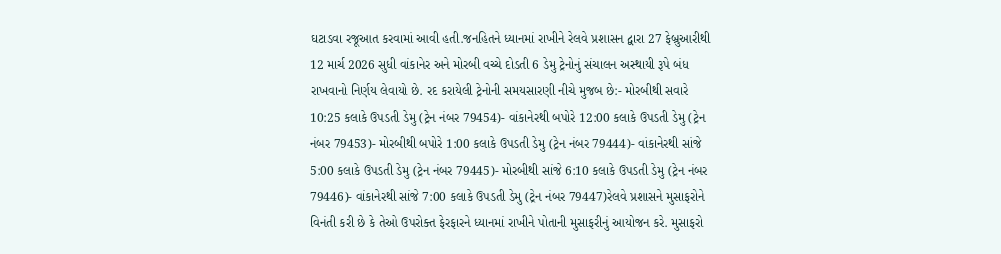ઘટાડવા રજૂઆત કરવામાં આવી હતી.જનહિતને ધ્યાનમાં રાખીને રેલવે પ્રશાસન દ્વારા 27 ફેબ્રુઆરીથી 12 માર્ચ 2026 સુધી વાંકાનેર અને મોરબી વચ્ચે દોડતી 6 ડેમુ ટ્રેનોનું સંચાલન અસ્થાયી રૂપે બંધ રાખવાનો નિર્ણય લેવાયો છે. રદ કરાયેલી ટ્રેનોની સમયસારણી નીચે મુજબ છે:- મોરબીથી સવારે 10:25 કલાકે ઉપડતી ડેમુ (ટ્રેન નંબર 79454)- વાંકાનેરથી બપોરે 12:00 કલાકે ઉપડતી ડેમુ (ટ્રેન નંબર 79453)- મોરબીથી બપોરે 1:00 કલાકે ઉપડતી ડેમુ (ટ્રેન નંબર 79444)- વાંકાનેરથી સાંજે 5:00 કલાકે ઉપડતી ડેમુ (ટ્રેન નંબર 79445)- મોરબીથી સાંજે 6:10 કલાકે ઉપડતી ડેમુ (ટ્રેન નંબર 79446)- વાંકાનેરથી સાંજે 7:00 કલાકે ઉપડતી ડેમુ (ટ્રેન નંબર 79447)રેલવે પ્રશાસને મુસાફરોને વિનંતી કરી છે કે તેઓ ઉપરોક્ત ફેરફારને ધ્યાનમાં રાખીને પોતાની મુસાફરીનું આયોજન કરે. મુસાફરો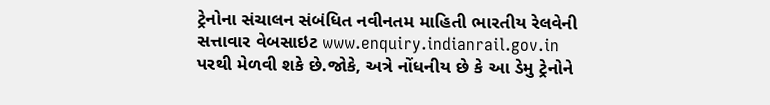ટ્રેનોના સંચાલન સંબંધિત નવીનતમ માહિતી ભારતીય રેલવેની સત્તાવાર વેબસાઇટ www.enquiry.indianrail.gov.in પરથી મેળવી શકે છે.જોકે, અત્રે નોંધનીય છે કે આ ડેમુ ટ્રેનોને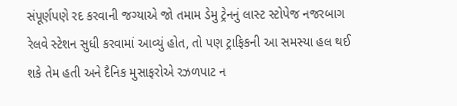સંપૂર્ણપણે રદ કરવાની જગ્યાએ જો તમામ ડેમુ ટ્રેનનું લાસ્ટ સ્ટોપેજ નજરબાગ રેલવે સ્ટેશન સુધી કરવામાં આવ્યું હોત, તો પણ ટ્રાફિકની આ સમસ્યા હલ થઈ શકે તેમ હતી અને દૈનિક મુસાફરોએ રઝળપાટ ન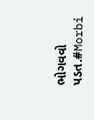ભોગવવો પડત.#Morbi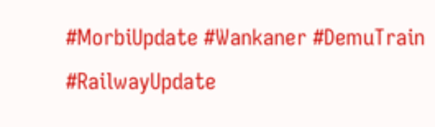#MorbiUpdate #Wankaner #DemuTrain #RailwayUpdate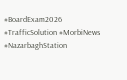#BoardExam2026 #TrafficSolution #MorbiNews #NazarbaghStation